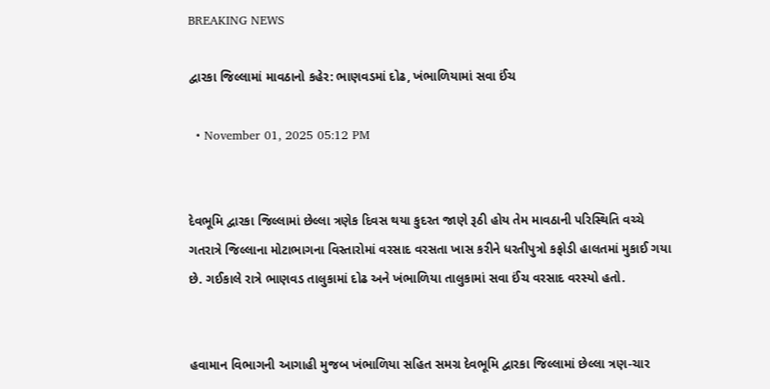BREAKING NEWS

દ્વારકા જિલ્લામાં માવઠાનો કહેર: ભાણવડમાં દોઢ, ખંભાળિયામાં સવા ઈંચ

  • November 01, 2025 05:12 PM


દેવભૂમિ દ્વારકા જિલ્લામાં છેલ્લા ત્રણેક દિવસ થયા કુદરત જાણે રૂઠી હોય તેમ માવઠાની પરિસ્થિતિ વચ્ચે ગતરાત્રે જિલ્લાના મોટાભાગના વિસ્તારોમાં વરસાદ વરસતા ખાસ કરીને ધરતીપુત્રો કફોડી હાલતમાં મુકાઈ ગયા છે. ગઈકાલે રાત્રે ભાણવડ તાલુકામાં દોઢ અને ખંભાળિયા તાલુકામાં સવા ઈંચ વરસાદ વરસ્યો હતો.


હવામાન વિભાગની આગાહી મુજબ ખંભાળિયા સહિત સમગ્ર દેવભૂમિ દ્વારકા જિલ્લામાં છેલ્લા ત્રણ-ચાર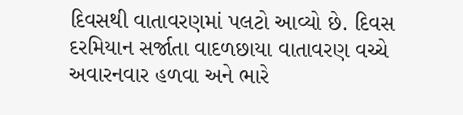દિવસથી વાતાવરણમાં પલટો આવ્યો છે. દિવસ દરમિયાન સર્જાતા વાદળછાયા વાતાવરણ વચ્ચે અવારનવાર હળવા અને ભારે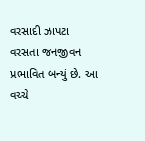વરસાદી ઝાપટા વરસતા જનજીવન પ્રભાવિત બન્યું છે. આ વચ્ચે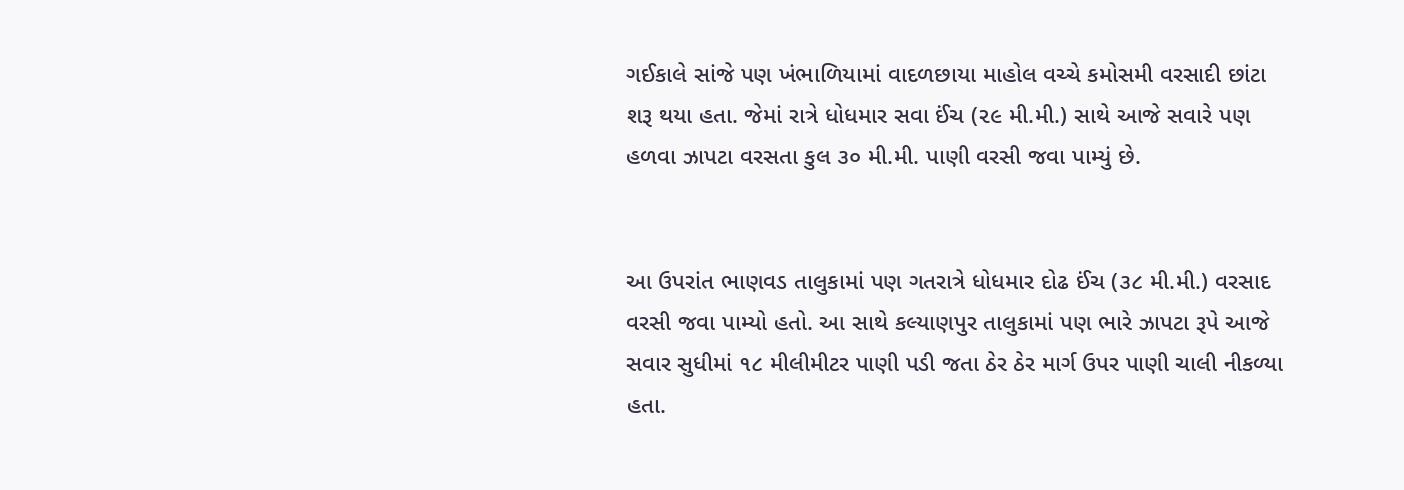ગઈકાલે સાંજે પણ ખંભાળિયામાં વાદળછાયા માહોલ વચ્ચે કમોસમી વરસાદી છાંટા શરૂ થયા હતા. જેમાં રાત્રે ધોધમાર સવા ઈંચ (૨૯ મી.મી.) સાથે આજે સવારે પણ હળવા ઝાપટા વરસતા કુલ ૩૦ મી.મી. પાણી વરસી જવા પામ્યું છે.


આ ઉપરાંત ભાણવડ તાલુકામાં પણ ગતરાત્રે ધોધમાર દોઢ ઈંચ (૩૮ મી.મી.) વરસાદ વરસી જવા પામ્યો હતો. આ સાથે કલ્યાણપુર તાલુકામાં પણ ભારે ઝાપટા રૂપે આજે સવાર સુધીમાં ૧૮ મીલીમીટર પાણી પડી જતા ઠેર ઠેર માર્ગ ઉપર પાણી ચાલી નીકળ્યા હતા.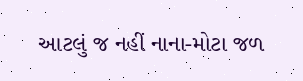આટલું જ નહીં નાના-મોટા જળ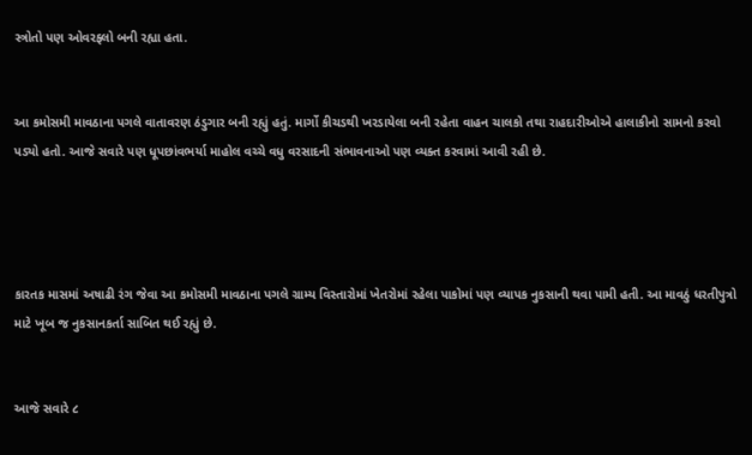સ્ત્રોતો પણ ઓવરફ્લો બની રહ્યા હતા.


આ કમોસમી માવઠાના પગલે વાતાવરણ ઠંડુગાર બની રહ્યું હતું. માર્ગો કીચડથી ખરડાયેલા બની રહેતા વાહન ચાલકો તથા રાહદારીઓએ હાલાકીનો સામનો કરવો પડ્યો હતો. આજે સવારે પણ ધૂપછાંવભર્યા માહોલ વચ્ચે વધુ વરસાદની સંભાવનાઓ પણ વ્યક્ત કરવામાં આવી રહી છે.




કારતક માસમાં અષાઢી રંગ જેવા આ કમોસમી માવઠાના પગલે ગ્રામ્ય વિસ્તારોમાં ખેતરોમાં રહેલા પાકોમાં પણ વ્યાપક નુકસાની થવા પામી હતી. આ માવઠું ધરતીપુત્રો માટે ખૂબ જ નુકસાનકર્તા સાબિત થઈ રહ્યું છે.


આજે સવારે ૮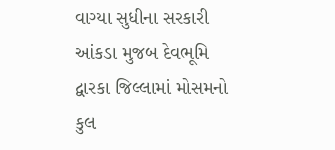વાગ્યા સુધીના સરકારી આંકડા મુજબ દેવભૂમિ દ્વારકા જિલ્લામાં મોસમનો કુલ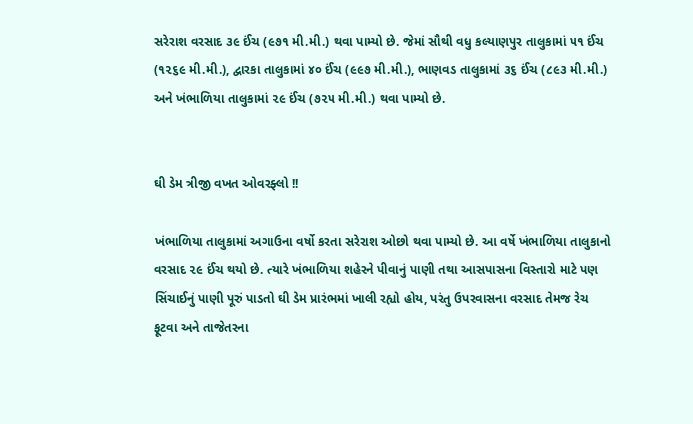સરેરાશ વરસાદ ૩૯ ઈંચ (૯૭૧ મી.મી.) થવા પામ્યો છે. જેમાં સૌથી વધુ કલ્યાણપુર તાલુકામાં ૫૧ ઈંચ (૧૨૬૯ મી.મી.), દ્વારકા તાલુકામાં ૪૦ ઈંચ (૯૯૭ મી.મી.), ભાણવડ તાલુકામાં ૩૬ ઈંચ (૮૯૩ મી.મી.) અને ખંભાળિયા તાલુકામાં ૨૯ ઈંચ (૭૨૫ મી.મી.) થવા પામ્યો છે.


ઘી ડેમ ત્રીજી વખત ઓવરફ્લો !!

ખંભાળિયા તાલુકામાં અગાઉના વર્ષો કરતા સરેરાશ ઓછો થવા પામ્યો છે. આ વર્ષે ખંભાળિયા તાલુકાનો વરસાદ ૨૯ ઈંચ થયો છે. ત્યારે ખંભાળિયા શહેરને પીવાનું પાણી તથા આસપાસના વિસ્તારો માટે પણ સિંચાઈનું પાણી પૂરું પાડતો ઘી ડેમ પ્રારંભમાં ખાલી રહ્યો હોય, પરંતુ ઉપરવાસના વરસાદ તેમજ રેચ ફૂટવા અને તાજેતરના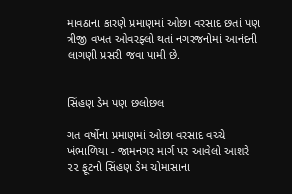માવઠાના કારણે પ્રમાણમાં ઓછા વરસાદ છતાં પણ ત્રીજી વખત ઓવરફ્લો થતાં નગરજનોમાં આનંદની લાગણી પ્રસરી જવા પામી છે.


સિંહણ ડેમ પણ છલોછલ

ગત વર્ષોના પ્રમાણમાં ઓછા વરસાદ વચ્ચે ખંભાળિયા - જામનગર માર્ગ પર આવેલો આશરે ૨૨ ફૂટનો સિંહણ ડેમ ચોમાસાના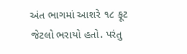અંત ભાગમાં આશરે ૧૮ ફૂટ જેટલો ભરાયો હતો. પરંતુ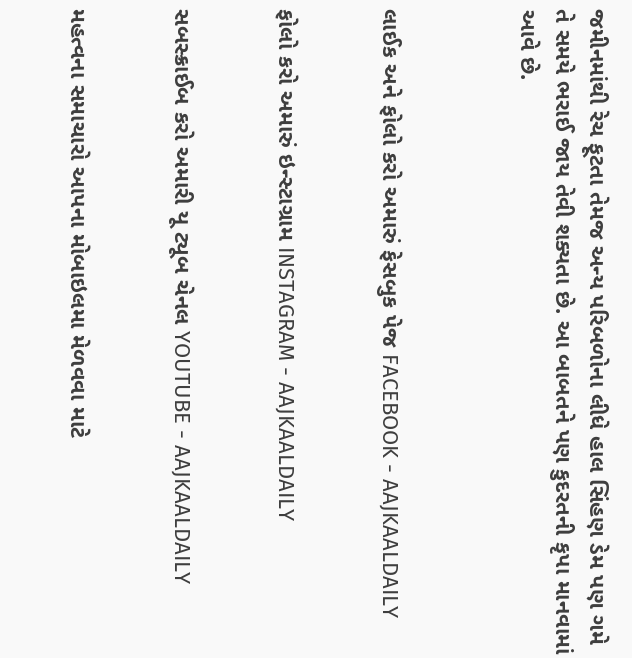જમીનમાંથી રેચ ફૂટતા તેમજ અન્ય પરિબળોના લીધે હાલ સિંહણ ડેમ પણ ગમે તે સમયે ભરાઈ જાય તેવી શક્યતા છે. આ બાબતને પણ કુદરતની કૃપા માનવામાં આવે છે.



લાઈક અને ફોલો કરો અમારું ફેસબુક પેજ FACEBOOK - AAJKAALDAILY


ફોલો કરો અમારું ઇન્સ્ટાગ્રામ INSTAGRAM - AAJKAALDAILY


સબસ્ક્રાઈબ કરો અમારી યૂ ટ્યૂબ ચેનલ YOUTUBE - AAJKAALDAILY


મહત્વના સમાચારો આપના મોબાઇલમા મેળવવા માટે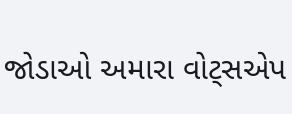જોડાઓ અમારા વોટ્સએપ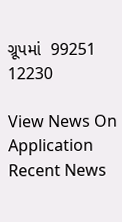ગ્રૂપમાં  99251 12230

View News On Application
Recent News